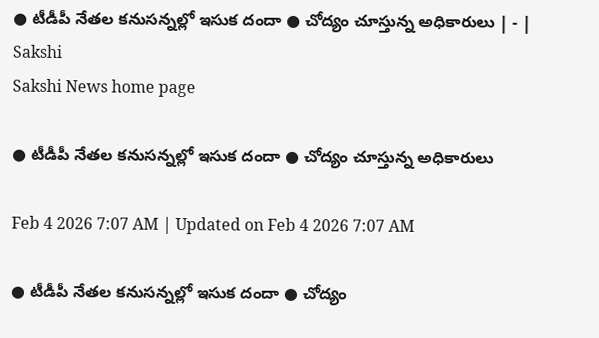● టీడీపీ నేతల కనుసన్నల్లో ఇసుక దందా ● చోద్యం చూస్తున్న అధికారులు | - | Sakshi
Sakshi News home page

● టీడీపీ నేతల కనుసన్నల్లో ఇసుక దందా ● చోద్యం చూస్తున్న అధికారులు

Feb 4 2026 7:07 AM | Updated on Feb 4 2026 7:07 AM

● టీడీపీ నేతల కనుసన్నల్లో ఇసుక దందా ● చోద్యం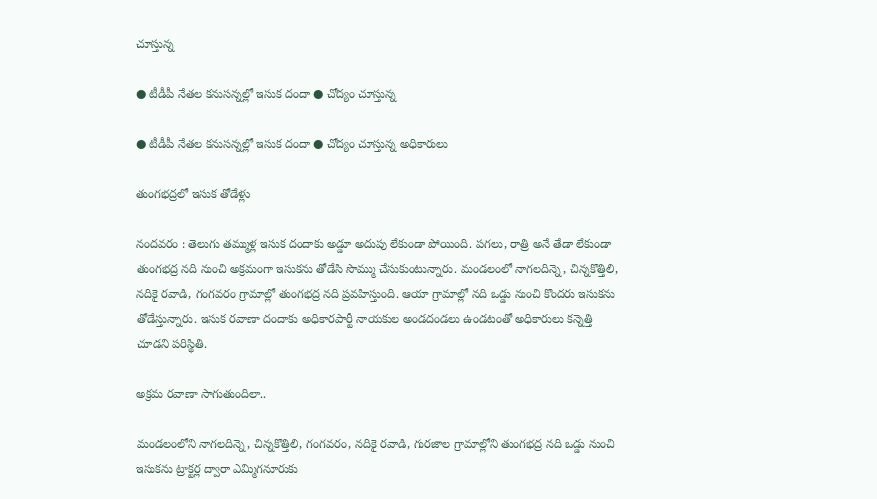చూస్తున్న

● టీడీపీ నేతల కనుసన్నల్లో ఇసుక దందా ● చోద్యం చూస్తున్న

● టీడీపీ నేతల కనుసన్నల్లో ఇసుక దందా ● చోద్యం చూస్తున్న అధికారులు

తుంగభద్రలో ఇసుక తోడేళ్లు

నందవరం : తెలుగు తమ్ముళ్ల ఇసుక దందాకు అడ్డూ అదుపు లేకుండా పోయింది. పగలు, రాత్రి అనే తేడా లేకుండా తుంగభద్ర నది నుంచి అక్రమంగా ఇసుకను తోడేసి సొమ్ము చేసుకుంటున్నారు. మండలంలో నాగలదిన్నె, చిన్నకొత్తిలి, నదికై రవాడి, గంగవరం గ్రామాల్లో తుంగభద్ర నది ప్రవహిస్తుంది. ఆయా గ్రామాల్లో నది ఒడ్డు నుంచి కొందరు ఇసుకను తోడేస్తున్నారు. ఇసుక రవాణా దందాకు అధికారపార్టీ నాయకుల అండదండలు ఉండటంతో అధికారులు కన్నెత్తి చూడని పరిస్థితి.

అక్రమ రవాణా సాగుతుందిలా..

మండలంలోని నాగలదిన్నె, చిన్నకొత్తిలి, గంగవరం, నదికై రవాడి, గురజాల గ్రామాల్లోని తుంగభద్ర నది ఒడ్డు నుంచి ఇసుకను ట్రాక్టర్ల ద్వారా ఎమ్మిగనూరుకు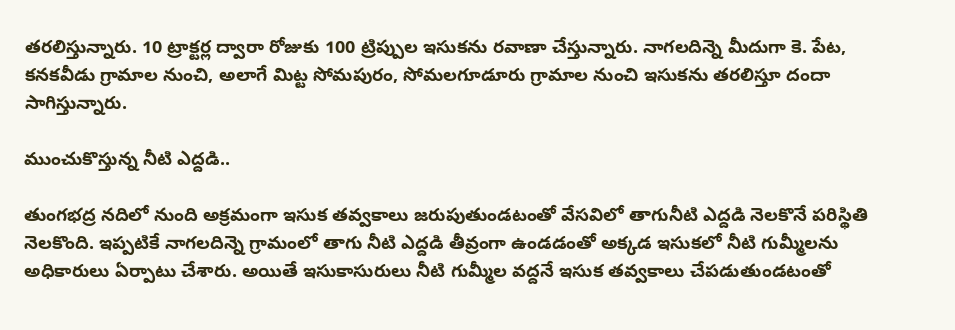తరలిస్తున్నారు. 10 ట్రాక్టర్ల ద్వారా రోజుకు 100 ట్రిప్పుల ఇసుకను రవాణా చేస్తున్నారు. నాగలదిన్నె మీదుగా కె. పేట, కనకవీడు గ్రామాల నుంచి, అలాగే మిట్ట సోమపురం, సోమలగూడూరు గ్రామాల నుంచి ఇసుకను తరలిస్తూ దందా సాగిస్తున్నారు.

ముంచుకొస్తున్న నీటి ఎద్దడి..

తుంగభద్ర నదిలో నుంది అక్రమంగా ఇసుక తవ్వకాలు జరుపుతుండటంతో వేసవిలో తాగునీటి ఎద్దడి నెలకొనే పరిస్థితి నెలకొంది. ఇప్పటికే నాగలదిన్నె గ్రామంలో తాగు నీటి ఎద్దడి తీవ్రంగా ఉండడంతో అక్కడ ఇసుకలో నీటి గుమ్మీలను అధికారులు ఏర్పాటు చేశారు. అయితే ఇసుకాసురులు నీటి గుమ్మీల వద్దనే ఇసుక తవ్వకాలు చేపడుతుండటంతో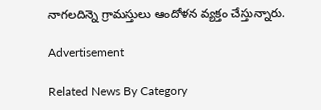నాగలదిన్నె గ్రామస్తులు ఆందోళన వ్యక్తం చేస్తున్నారు.

Advertisement

Related News By Category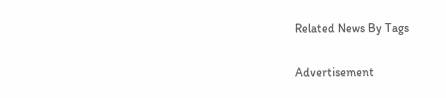Related News By Tags

Advertisement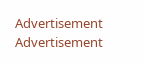Advertisement
Advertisement